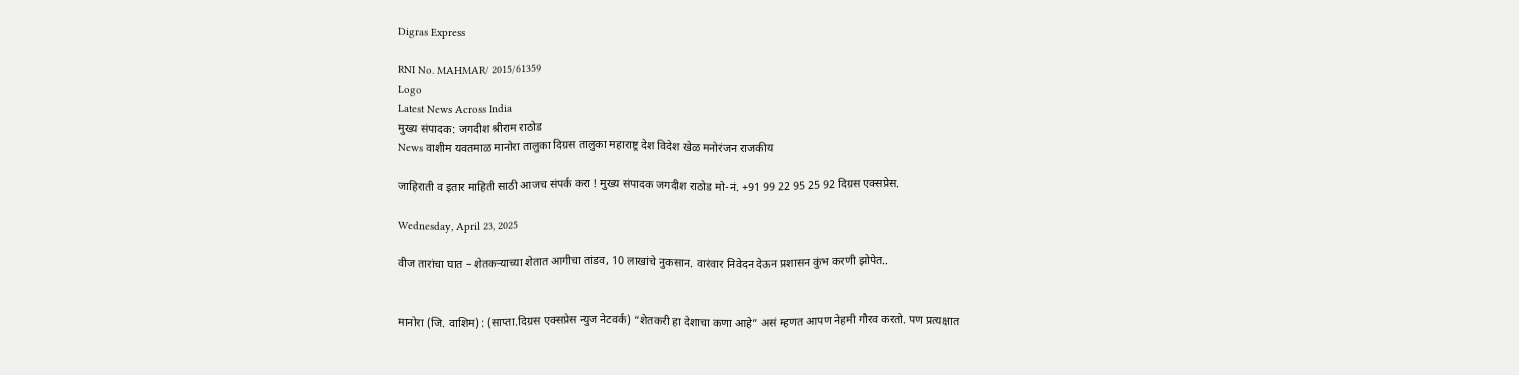Digras Express

RNI No. MAHMAR/ 2015/61359
Logo
Latest News Across India
मुख्य संपादक: जगदीश श्रीराम राठोड
News वाशीम यवतमाळ मानोरा तालुका दिग्रस तालुका महाराष्ट्र देश विदेश खेळ मनोरंजन राजकीय

जाहिराती व इतार माहिती साठी आजच संपर्क करा ! मुख्य संपादक जगदीश राठोड मो-नं. +91 99 22 95 25 92 दिग्रस एक्सप्रेस.

Wednesday, April 23, 2025

वीज तारांचा घात – शेतकऱ्याच्या शेतात आगीचा तांडव, 10 लाखांचे नुकसान. वारंवार निवेदन देऊन प्रशासन कुंभ करणी झोपेत..


मानोरा (जि. वाशिम) : (साप्ता.दिग्रस एक्सप्रेस न्युज नेटवर्क) “शेतकरी हा देशाचा कणा आहे” असं म्हणत आपण नेहमी गौरव करतो. पण प्रत्यक्षात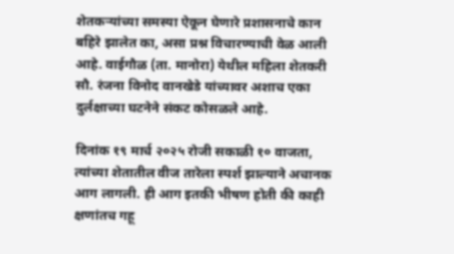शेतकऱ्यांच्या समस्या ऐकून घेणारे प्रशासनाचे कान बहिरे झालेत का, असा प्रश्न विचारण्याची वेळ आली आहे. वाईगौळ (ता. मानोरा) येथील महिला शेतकरी सौ. रंजना विनोद वानखेडे यांच्यावर अशाच एका दुर्लक्षाच्या घटनेने संकट कोसळले आहे.

दिनांक १९ मार्च २०२५ रोजी सकाळी १० वाजता, त्यांच्या शेतातील वीज तारेला स्पर्श झाल्याने अचानक आग लागली. ही आग इतकी भीषण होती की काही क्षणांतच गहू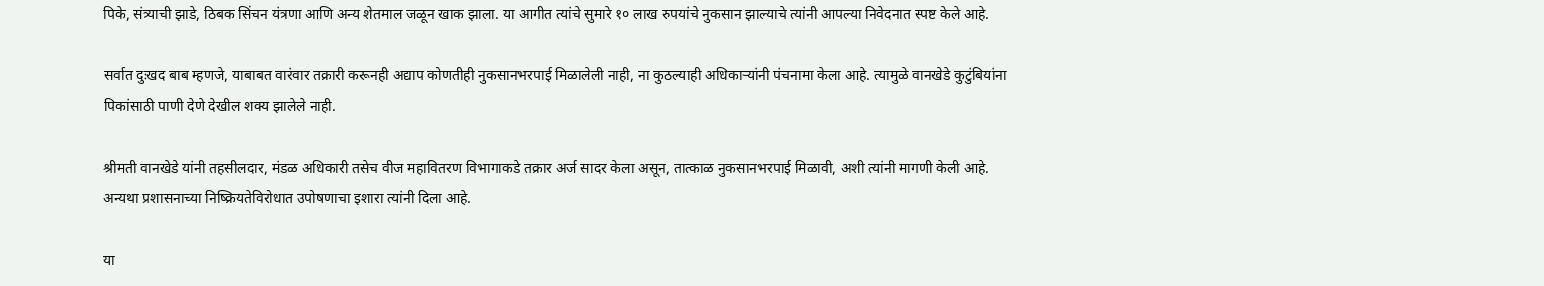पिके, संत्र्याची झाडे, ठिबक सिंचन यंत्रणा आणि अन्य शेतमाल जळून खाक झाला. या आगीत त्यांचे सुमारे १० लाख रुपयांचे नुकसान झाल्याचे त्यांनी आपल्या निवेदनात स्पष्ट केले आहे.

सर्वात दुःखद बाब म्हणजे, याबाबत वारंवार तक्रारी करूनही अद्याप कोणतीही नुकसानभरपाई मिळालेली नाही, ना कुठल्याही अधिकाऱ्यांनी पंचनामा केला आहे. त्यामुळे वानखेडे कुटुंबियांना पिकांसाठी पाणी देणे देखील शक्य झालेले नाही.

श्रीमती वानखेडे यांनी तहसीलदार, मंडळ अधिकारी तसेच वीज महावितरण विभागाकडे तक्रार अर्ज सादर केला असून, तात्काळ नुकसानभरपाई मिळावी, अशी त्यांनी मागणी केली आहे. अन्यथा प्रशासनाच्या निष्क्रियतेविरोधात उपोषणाचा इशारा त्यांनी दिला आहे.

या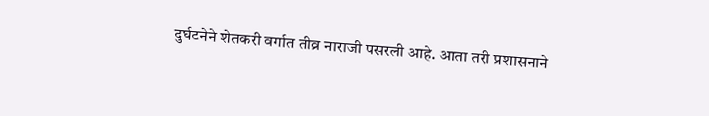दुर्घटनेने शेतकरी वर्गात तीव्र नाराजी पसरली आहे. आता तरी प्रशासनाने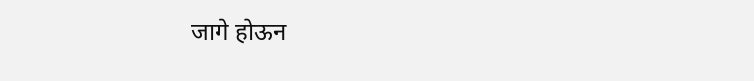जागे होऊन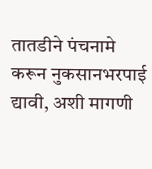तातडीने पंचनामे करून नुकसानभरपाई द्यावी, अशी मागणी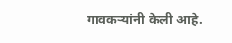गावकऱ्यांनी केली आहे.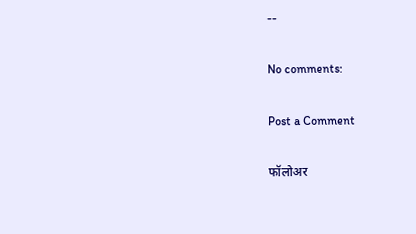--

No comments:

Post a Comment

फॉलोअर